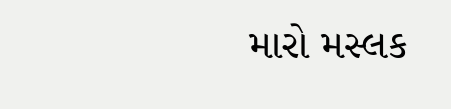મારો મસ્લક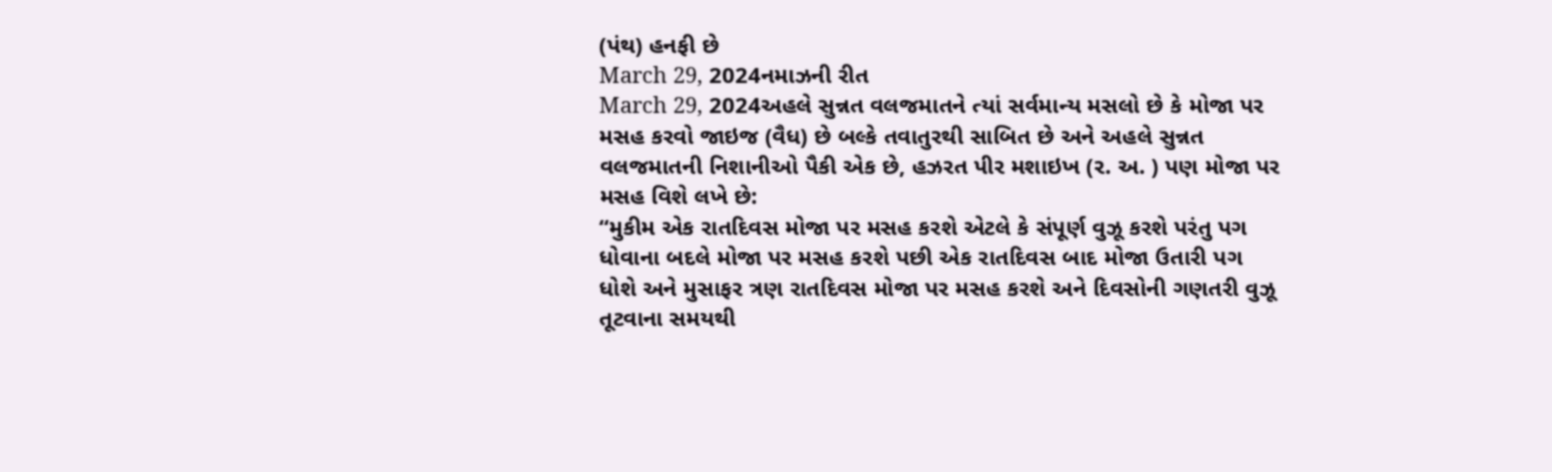(પંથ) હનફી છે
March 29, 2024નમાઝની રીત
March 29, 2024અહલે સુન્નત વલજમાતને ત્યાં સર્વમાન્ય મસલો છે કે મોજા પર મસહ કરવો જાઇજ (વૈધ) છે બલ્કે તવાતુરથી સાબિત છે અને અહલે સુન્નત વલજમાતની નિશાનીઓ પૈકી એક છે, હઝરત પીર મશાઇખ (ર. અ. ) પણ મોજા પર મસહ વિશે લખે છે:
“મુકીમ એક રાતદિવસ મોજા પર મસહ કરશે એટલે કે સંપૂર્ણ વુઝૂ કરશે પરંતુ પગ ધોવાના બદલે મોજા પર મસહ કરશે પછી એક રાતદિવસ બાદ મોજા ઉતારી પગ ધોશે અને મુસાફર ત્રણ રાતદિવસ મોજા પર મસહ કરશે અને દિવસોની ગણતરી વુઝૂ તૂટવાના સમયથી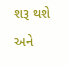શરૂ થશે અને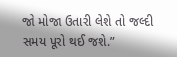જો મોજા ઉતારી લેશે તો જલ્દી સમય પૂરો થઈ જશે.”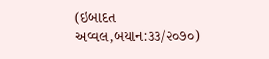(ઇબાદત અવ્વલ,બયાન:૩૩/૨૦૭૦)